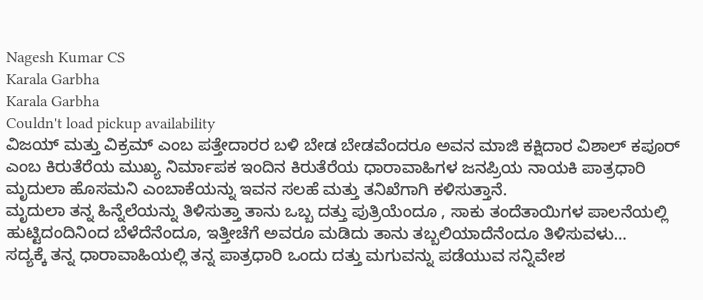Nagesh Kumar CS
Karala Garbha
Karala Garbha
Couldn't load pickup availability
ವಿಜಯ್ ಮತ್ತು ವಿಕ್ರಮ್ ಎಂಬ ಪತ್ತೇದಾರರ ಬಳಿ ಬೇಡ ಬೇಡವೆಂದರೂ ಅವನ ಮಾಜಿ ಕಕ್ಷಿದಾರ ವಿಶಾಲ್ ಕಪೂರ್ ಎಂಬ ಕಿರುತೆರೆಯ ಮುಖ್ಯ ನಿರ್ಮಾಪಕ ಇಂದಿನ ಕಿರುತೆರೆಯ ಧಾರಾವಾಹಿಗಳ ಜನಪ್ರಿಯ ನಾಯಕಿ ಪಾತ್ರಧಾರಿ ಮೃದುಲಾ ಹೊಸಮನಿ ಎಂಬಾಕೆಯನ್ನು ಇವನ ಸಲಹೆ ಮತ್ತು ತನಿಖೆಗಾಗಿ ಕಳಿಸುತ್ತಾನೆ.
ಮೃದುಲಾ ತನ್ನ ಹಿನ್ನೆಲೆಯನ್ನು ತಿಳಿಸುತ್ತಾ ತಾನು ಒಬ್ಬ ದತ್ತು ಪುತ್ರಿಯೆಂದೂ , ಸಾಕು ತಂದೆತಾಯಿಗಳ ಪಾಲನೆಯಲ್ಲಿ ಹುಟ್ಟಿದಂದಿನಿಂದ ಬೆಳೆದೆನೆಂದೂ, ಇತ್ತೀಚೆಗೆ ಅವರೂ ಮಡಿದು ತಾನು ತಬ್ಬಲಿಯಾದೆನೆಂದೂ ತಿಳಿಸುವಳು…
ಸದ್ಯಕ್ಕೆ ತನ್ನ ಧಾರಾವಾಹಿಯಲ್ಲಿ ತನ್ನ ಪಾತ್ರಧಾರಿ ಒಂದು ದತ್ತು ಮಗುವನ್ನು ಪಡೆಯುವ ಸನ್ನಿವೇಶ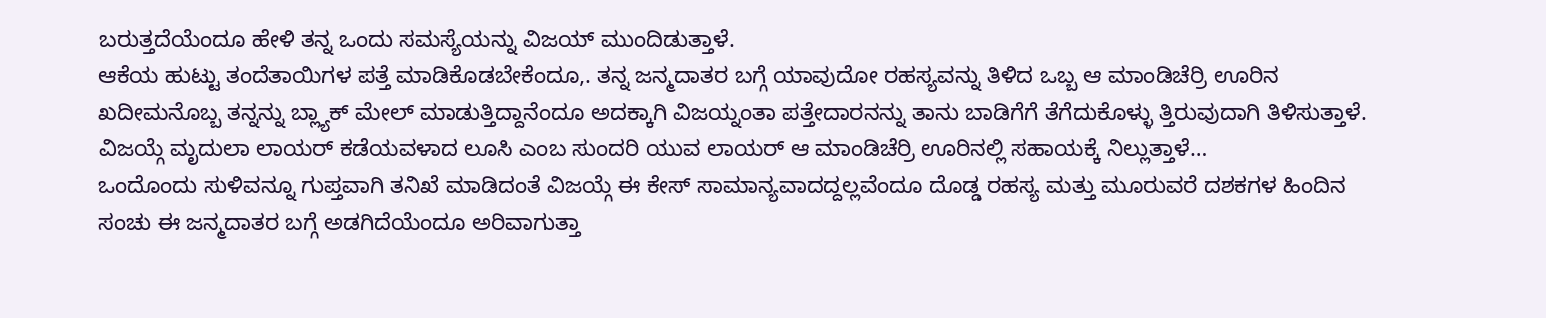ಬರುತ್ತದೆಯೆಂದೂ ಹೇಳಿ ತನ್ನ ಒಂದು ಸಮಸ್ಯೆಯನ್ನು ವಿಜಯ್ ಮುಂದಿಡುತ್ತಾಳೆ.
ಆಕೆಯ ಹುಟ್ಟು ತಂದೆತಾಯಿಗಳ ಪತ್ತೆ ಮಾಡಿಕೊಡಬೇಕೆಂದೂ,. ತನ್ನ ಜನ್ಮದಾತರ ಬಗ್ಗೆ ಯಾವುದೋ ರಹಸ್ಯವನ್ನು ತಿಳಿದ ಒಬ್ಬ ಆ ಮಾಂಡಿಚೆರ್ರಿ ಊರಿನ ಖದೀಮನೊಬ್ಬ ತನ್ನನ್ನು ಬ್ಲ್ಯಾಕ್ ಮೇಲ್ ಮಾಡುತ್ತಿದ್ದಾನೆಂದೂ ಅದಕ್ಕಾಗಿ ವಿಜಯ್ನಂತಾ ಪತ್ತೇದಾರನನ್ನು ತಾನು ಬಾಡಿಗೆಗೆ ತೆಗೆದುಕೊಳ್ಳು ತ್ತಿರುವುದಾಗಿ ತಿಳಿಸುತ್ತಾಳೆ.
ವಿಜಯ್ಗೆ ಮೃದುಲಾ ಲಾಯರ್ ಕಡೆಯವಳಾದ ಲೂಸಿ ಎಂಬ ಸುಂದರಿ ಯುವ ಲಾಯರ್ ಆ ಮಾಂಡಿಚೆರ್ರಿ ಊರಿನಲ್ಲಿ ಸಹಾಯಕ್ಕೆ ನಿಲ್ಲುತ್ತಾಳೆ…
ಒಂದೊಂದು ಸುಳಿವನ್ನೂ ಗುಪ್ತವಾಗಿ ತನಿಖೆ ಮಾಡಿದಂತೆ ವಿಜಯ್ಗೆ ಈ ಕೇಸ್ ಸಾಮಾನ್ಯವಾದದ್ದಲ್ಲವೆಂದೂ ದೊಡ್ಡ ರಹಸ್ಯ ಮತ್ತು ಮೂರುವರೆ ದಶಕಗಳ ಹಿಂದಿನ ಸಂಚು ಈ ಜನ್ಮದಾತರ ಬಗ್ಗೆ ಅಡಗಿದೆಯೆಂದೂ ಅರಿವಾಗುತ್ತಾ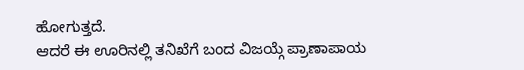ಹೋಗುತ್ತದೆ.
ಆದರೆ ಈ ಊರಿನಲ್ಲಿ ತನಿಖೆಗೆ ಬಂದ ವಿಜಯ್ಗೆ ಪ್ರಾಣಾಪಾಯ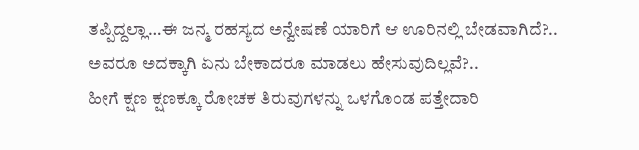ತಪ್ಪಿದ್ದಲ್ಲಾ…ಈ ಜನ್ಮ ರಹಸ್ಯದ ಅನ್ವೇಷಣೆ ಯಾರಿಗೆ ಆ ಊರಿನಲ್ಲಿ ಬೇಡವಾಗಿದೆ?..
ಅವರೂ ಅದಕ್ಕಾಗಿ ಏನು ಬೇಕಾದರೂ ಮಾಡಲು ಹೇಸುವುದಿಲ್ಲವೆ?..
ಹೀಗೆ ಕ್ಷಣ ಕ್ಷಣಕ್ಕೂ ರೋಚಕ ತಿರುವುಗಳನ್ನು ಒಳಗೊಂಡ ಪತ್ತೇದಾರಿ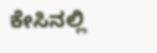ಕೇಸಿನಲ್ಲಿ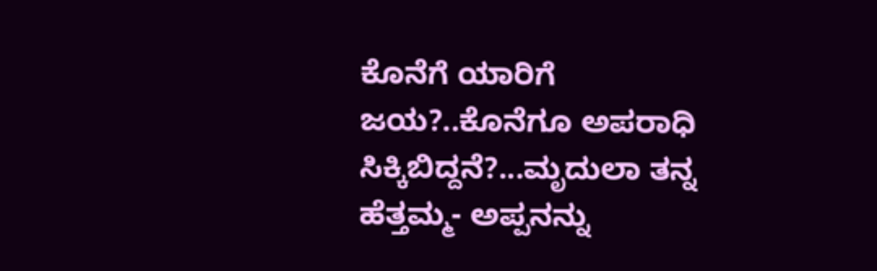ಕೊನೆಗೆ ಯಾರಿಗೆ ಜಯ?..ಕೊನೆಗೂ ಅಪರಾಧಿ ಸಿಕ್ಕಿಬಿದ್ದನೆ?...ಮೃದುಲಾ ತನ್ನ ಹೆತ್ತಮ್ಮ- ಅಪ್ಪನನ್ನು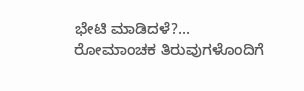ಭೇಟಿ ಮಾಡಿದಳೆ?...
ರೋಮಾಂಚಕ ತಿರುವುಗಳೊಂದಿಗೆ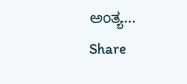ಅಂತ್ಯ…
Share